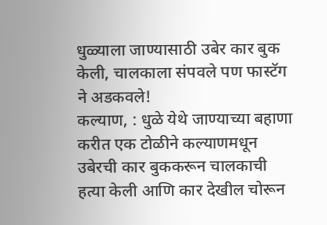धुळ्याला जाण्यासाठी उबेर कार बुक केली, चालकाला संपवले पण फास्टॅग ने अडकवले!
कल्याण, : धुळे येथे जाण्याच्या बहाणा करीत एक टोळीने कल्याणमधून उबेरची कार बुककरून चालकाची हत्या केली आणि कार देखील चोरून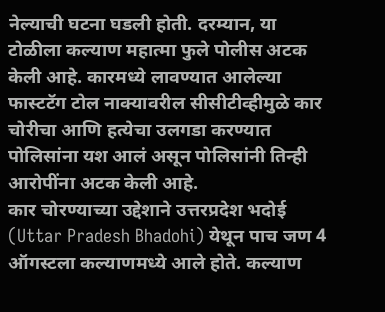नेल्याची घटना घडली होती. दरम्यान, या टोळीला कल्याण महात्मा फुले पोलीस अटक केली आहे. कारमध्ये लावण्यात आलेल्या फास्टटॅग टोल नाक्यावरील सीसीटीव्हीमुळे कार चोरीचा आणि हत्येचा उलगडा करण्यात पोलिसांना यश आलं असून पोलिसांनी तिन्ही आरोपींना अटक केली आहे.
कार चोरण्याच्या उद्देशाने उत्तरप्रदेश भदोई (Uttar Pradesh Bhadohi) येथून पाच जण 4 ऑगस्टला कल्याणमध्ये आले होते. कल्याण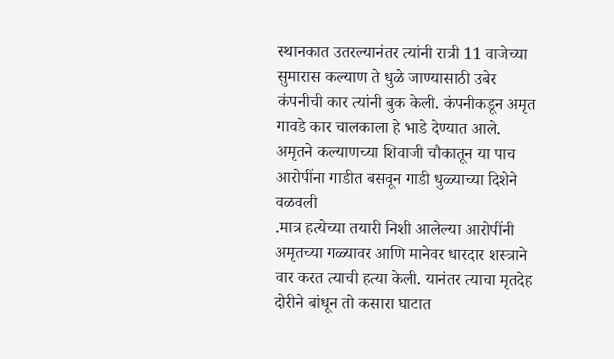स्थानकात उतरल्यानंतर त्यांनी रात्री 11 वाजेच्या सुमारास कल्याण ते धुळे जाण्यासाठी उबेर कंपनीची कार त्यांनी बुक केली. कंपनीकडून अमृत गावडे कार चालकाला हे भाडे देण्यात आले. अमृतने कल्याणच्या शिवाजी चौकातून या पाच आरोपींना गाडीत बसवून गाडी धुळ्याच्या दिशेने वळवली
.मात्र हत्येच्या तयारी निशी आलेल्या आरोपींनी अमृतच्या गळ्यावर आणि मानेवर धारदार शस्त्राने वार करत त्याची हत्या केली. यानंतर त्याचा मृतदेह दोरीने बांधून तो कसारा घाटात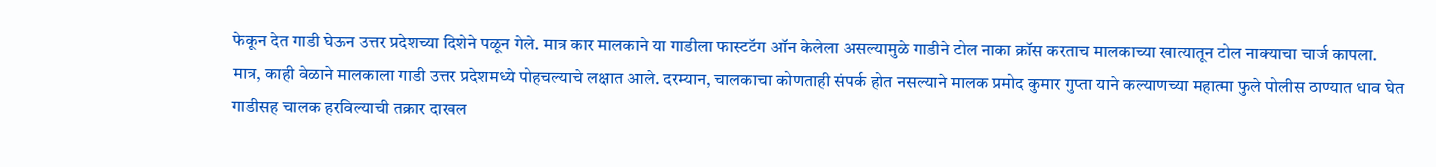फेकून देत गाडी घेऊन उत्तर प्रदेशच्या दिशेने पळून गेले. मात्र कार मालकाने या गाडीला फास्टटॅग ऑन केलेला असल्यामुळे गाडीने टोल नाका क्रॉस करताच मालकाच्या खात्यातून टोल नाक्याचा चार्ज कापला.
मात्र, काही वेळाने मालकाला गाडी उत्तर प्रदेशमध्ये पोहचल्याचे लक्षात आले. दरम्यान, चालकाचा कोणताही संपर्क होत नसल्याने मालक प्रमोद कुमार गुप्ता याने कल्याणच्या महात्मा फुले पोलीस ठाण्यात धाव घेत गाडीसह चालक हरविल्याची तक्रार दाखल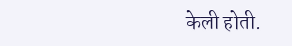केली होती.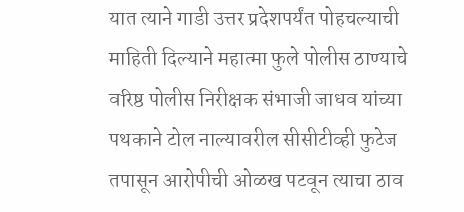यात त्याने गाडी उत्तर प्रदेशपर्यंत पोहचल्याची माहिती दिल्याने महात्मा फुले पोलीस ठाण्याचे वरिष्ठ पोलीस निरीक्षक संभाजी जाधव यांच्या पथकाने टोल नाल्यावरील सीसीटीव्ही फुटेज तपासून आरोपीची ओळख पटवून त्याचा ठाव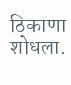ठिकाणा शोधला.